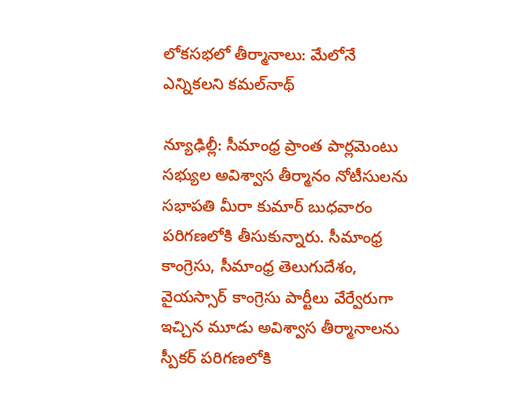లోకసభలో తీర్మానాలు: మేలోనే ఎన్నికలని కమల్‌నాథ్

న్యూఢిల్లీ: సీమాంధ్ర ప్రాంత పార్లమెంటు సభ్యుల అవిశ్వాస తీర్మానం నోటీసులను సభాపతి మీరా కుమార్ బుధవారం పరిగణలోకి తీసుకున్నారు. సీమాంధ్ర కాంగ్రెసు, సీమాంధ్ర తెలుగుదేశం, వైయస్సార్ కాంగ్రెసు పార్టీలు వేర్వేరుగా ఇచ్చిన మూడు అవిశ్వాస తీర్మానాలను స్పీకర్ పరిగణలోకి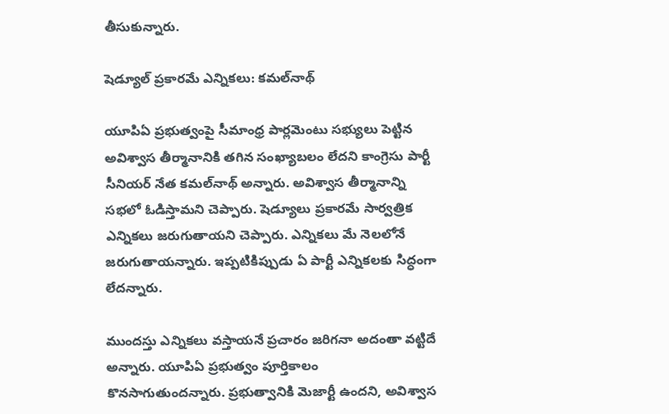తీసుకున్నారు.

షెడ్యూల్ ప్రకారమే ఎన్నికలు: కమల్‌నాథ్

యూపిఏ ప్రభుత్వంపై సీమాంధ్ర పార్లమెంటు సభ్యులు పెట్టిన అవిశ్వాస తీర్మానానికి తగిన సంఖ్యాబలం లేదని కాంగ్రెసు పార్టీ సీనియర్ నేత కమల్‌నాథ్ అన్నారు. అవిశ్వాస తీర్మానాన్ని సభలో ఓడిస్తామని చెప్పారు. షెడ్యూలు ప్రకారమే సార్వత్రిక ఎన్నికలు జరుగుతాయని చెప్పారు. ఎన్నికలు మే నెలలోనే జరుగుతాయన్నారు. ఇప్పటికిప్పుడు ఏ పార్టీ ఎన్నికలకు సిద్ధంగా లేదన్నారు.

ముందస్తు ఎన్నికలు వస్తాయనే ప్రచారం జరిగనా అదంతా వట్టిదే అన్నారు. యూపిఏ ప్రభుత్వం పూర్తికాలం కొనసాగుతుందన్నారు. ప్రభుత్వానికి మెజార్టీ ఉందని, అవిశ్వాస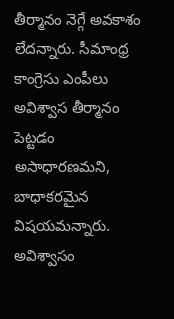తీర్మానం నెగ్గే అవకాశం లేదన్నారు. సీమాంధ్ర కాంగ్రెసు ఎంపీలు అవిశ్వాస తీర్మానం పెట్టడం అసాధారణమని, బాధాకరమైన విషయమన్నారు. అవిశ్వాసం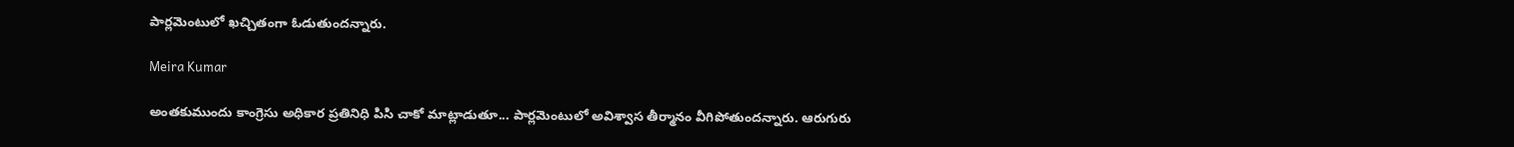పార్లమెంటులో ఖచ్చితంగా ఓడుతుందన్నారు.

Meira Kumar

అంతకుముందు కాంగ్రెసు అధికార ప్రతినిధి పిసి చాకో మాట్లాడుతూ... పార్లమెంటులో అవిశ్వాస తీర్మానం వీగిపోతుందన్నారు. ఆరుగురు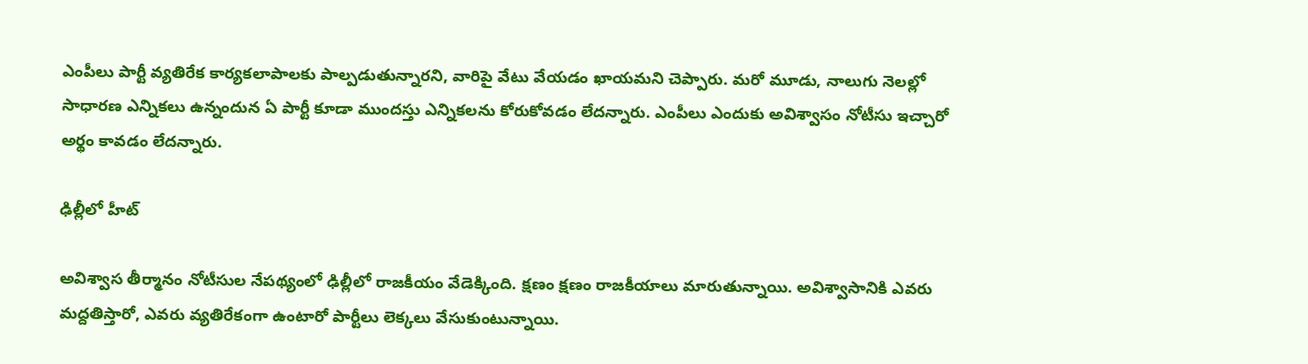ఎంపీలు పార్టీ వ్యతిరేక కార్యకలాపాలకు పాల్పడుతున్నారని, వారిపై వేటు వేయడం ఖాయమని చెప్పారు. మరో మూడు, నాలుగు నెలల్లో సాధారణ ఎన్నికలు ఉన్నందున ఏ పార్టీ కూడా ముందస్తు ఎన్నికలను కోరుకోవడం లేదన్నారు. ఎంపీలు ఎందుకు అవిశ్వాసం నోటీసు ఇచ్చారో అర్థం కావడం లేదన్నారు.

ఢిల్లీలో హీట్

అవిశ్వాస తీర్మానం నోటీసుల నేపథ్యంలో ఢిల్లీలో రాజకీయం వేడెక్కింది. క్షణం క్షణం రాజకీయాలు మారుతున్నాయి. అవిశ్వాసానికి ఎవరు మద్దతిస్తారో, ఎవరు వ్యతిరేకంగా ఉంటారో పార్టీలు లెక్కలు వేసుకుంటున్నాయి.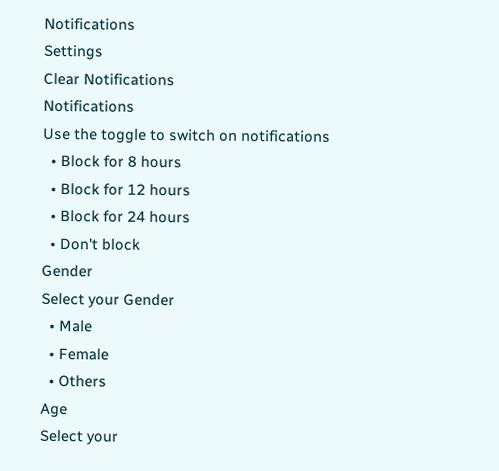Notifications
Settings
Clear Notifications
Notifications
Use the toggle to switch on notifications
  • Block for 8 hours
  • Block for 12 hours
  • Block for 24 hours
  • Don't block
Gender
Select your Gender
  • Male
  • Female
  • Others
Age
Select your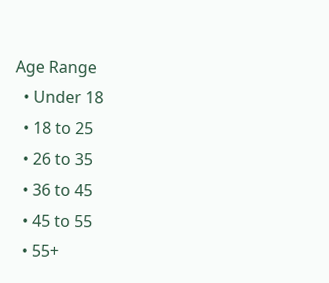Age Range
  • Under 18
  • 18 to 25
  • 26 to 35
  • 36 to 45
  • 45 to 55
  • 55+